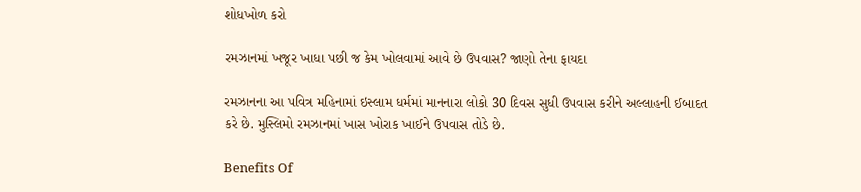શોધખોળ કરો

રમઝાનમાં ખજૂર ખાધા પછી જ કેમ ખોલવામાં આવે છે ઉપવાસ? જાણો તેના ફાયદા

રમઝાનના આ પવિત્ર મહિનામાં ઇસ્લામ ધર્મમાં માનનારા લોકો 30 દિવસ સુધી ઉપવાસ કરીને અલ્લાહની ઈબાદત કરે છે. મુસ્લિમો રમઝાનમાં ખાસ ખોરાક ખાઈને ઉપવાસ તોડે છે.

Benefits Of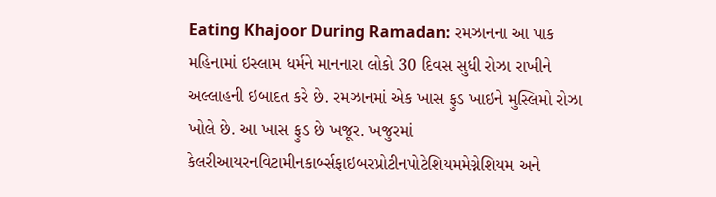Eating Khajoor During Ramadan: રમઝાનના આ પાક મહિનામાં ઇસ્લામ ધર્મને માનનારા લોકો 30 દિવસ સુધી રોઝા રાખીને અલ્લાહની ઇબાદત કરે છે. રમઝાનમાં એક ખાસ ફુડ ખાઇને મુસ્લિમો રોઝા ખોલે છે. આ ખાસ ફુડ છે ખજૂર. ખજુરમાં કેલરીઆયરનવિટામીનકાર્બ્સફાઇબરપ્રોટીનપોટેશિયમમેગ્નેશિયમ અને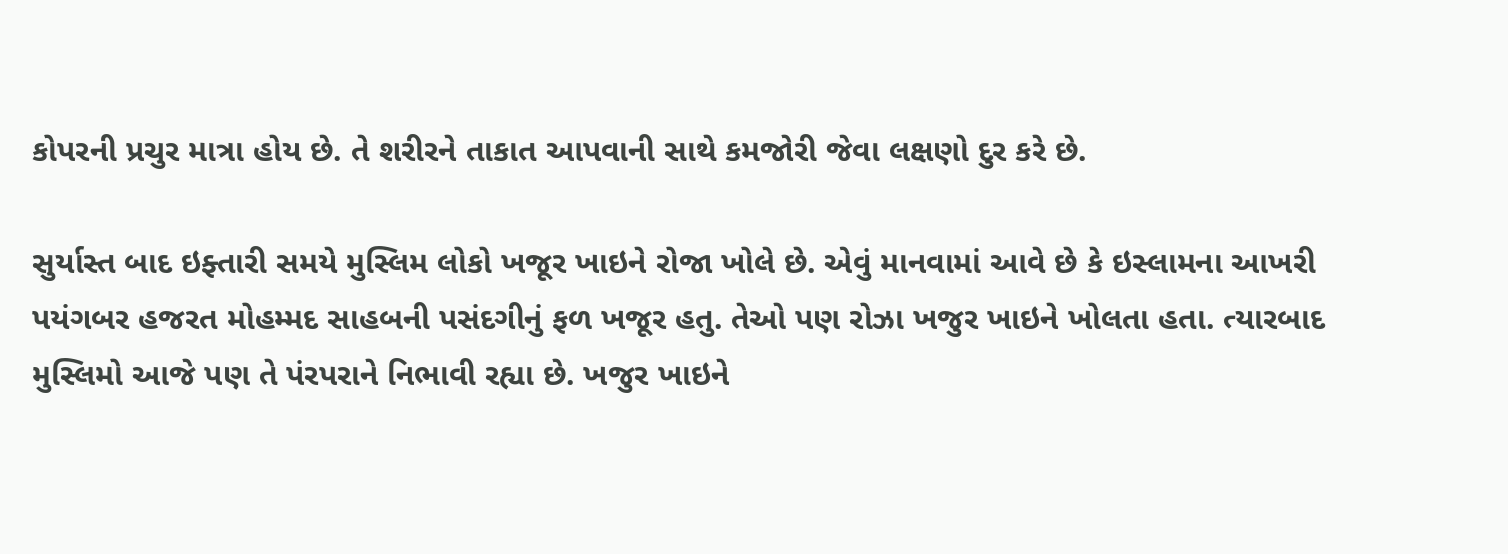કોપરની પ્રચુર માત્રા હોય છે. તે શરીરને તાકાત આપવાની સાથે કમજોરી જેવા લક્ષણો દુર કરે છે.

સુર્યાસ્ત બાદ ઇફ્તારી સમયે મુસ્લિમ લોકો ખજૂર ખાઇને રોજા ખોલે છે. એવું માનવામાં આવે છે કે ઇસ્લામના આખરી પયંગબર હજરત મોહમ્મદ સાહબની પસંદગીનું ફળ ખજૂર હતુ. તેઓ પણ રોઝા ખજુર ખાઇને ખોલતા હતા. ત્યારબાદ મુસ્લિમો આજે પણ તે પંરપરાને નિભાવી રહ્યા છે. ખજુર ખાઇને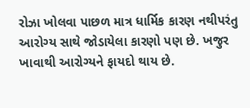રોઝા ખોલવા પાછળ માત્ર ધાર્મિક કારણ નથીપરંતુ આરોગ્ય સાથે જોડાયેલા કારણો પણ છે. ખજુર ખાવાથી આરોગ્યને ફાયદો થાય છે.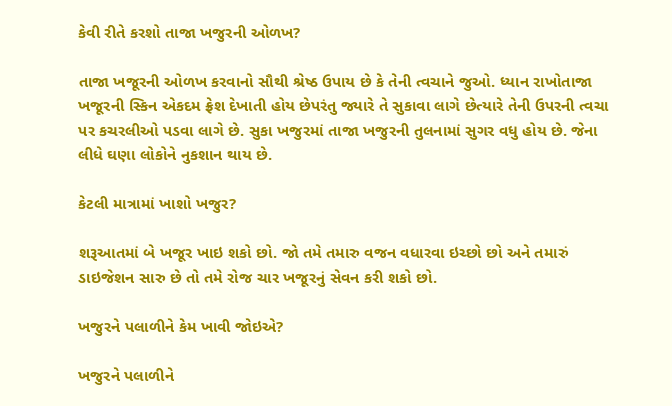કેવી રીતે કરશો તાજા ખજુરની ઓળખ?

તાજા ખજૂરની ઓળખ કરવાનો સૌથી શ્રેષ્ઠ ઉપાય છે કે તેની ત્વચાને જુઓ. ધ્યાન રાખોતાજા ખજૂરની સ્કિન એકદમ ફ્રેશ દેખાતી હોય છેપરંતુ જ્યારે તે સુકાવા લાગે છેત્યારે તેની ઉપરની ત્વચા પર કચરલીઓ પડવા લાગે છે. સુકા ખજુરમાં તાજા ખજુરની તુલનામાં સુગર વધુ હોય છે. જેના લીધે ઘણા લોકોને નુકશાન થાય છે.

કેટલી માત્રામાં ખાશો ખજુર?

શરૂઆતમાં બે ખજૂર ખાઇ શકો છો. જો તમે તમારુ વજન વધારવા ઇચ્છો છો અને તમારું ડાઇજેશન સારુ છે તો તમે રોજ ચાર ખજૂરનું સેવન કરી શકો છો.

ખજુરને પલાળીને કેમ ખાવી જોઇએ?

ખજુરને પલાળીને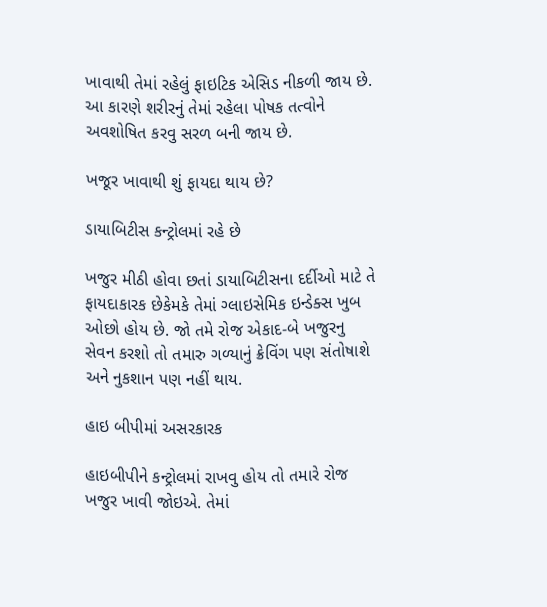ખાવાથી તેમાં રહેલું ફાઇટિક એસિડ નીકળી જાય છે. આ કારણે શરીરનું તેમાં રહેલા પોષક તત્વોને અવશોષિત કરવુ સરળ બની જાય છે.

ખજૂર ખાવાથી શું ફાયદા થાય છે?

ડાયાબિટીસ કન્ટ્રોલમાં રહે છે

ખજુર મીઠી હોવા છતાં ડાયાબિટીસના દર્દીઓ માટે તે ફાયદાકારક છેકેમકે તેમાં ગ્લાઇસેમિક ઇન્ડેક્સ ખુબ ઓછો હોય છે. જો તમે રોજ એકાદ-બે ખજુરનુ સેવન કરશો તો તમારુ ગળ્યાનું ક્રેવિંગ પણ સંતોષાશે અને નુકશાન પણ નહીં થાય.

હાઇ બીપીમાં અસરકારક

હાઇબીપીને કન્ટ્રોલમાં રાખવુ હોય તો તમારે રોજ ખજુર ખાવી જોઇએ. તેમાં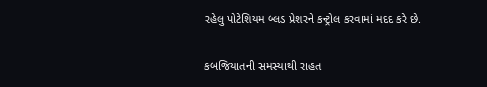રહેલુ પોટેશિયમ બ્લડ પ્રેશરને કન્ટ્રોલ કરવામાં મદદ કરે છે.

કબજિયાતની સમસ્યાથી રાહત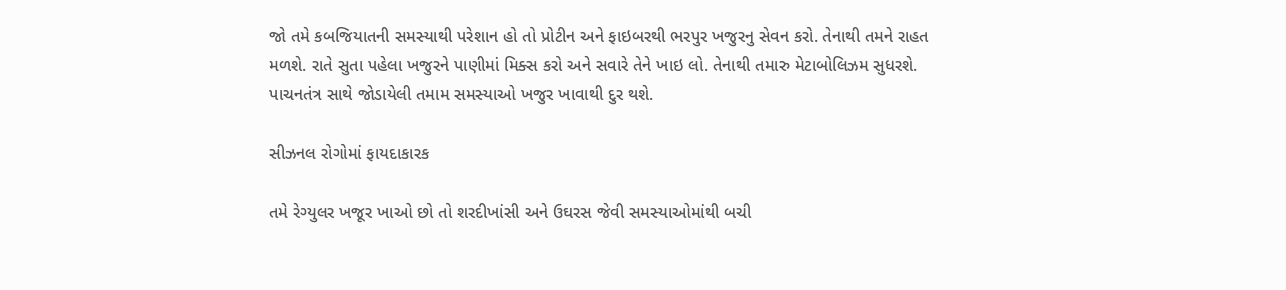જો તમે કબજિયાતની સમસ્યાથી પરેશાન હો તો પ્રોટીન અને ફાઇબરથી ભરપુર ખજુરનુ સેવન કરો. તેનાથી તમને રાહત મળશે. રાતે સુતા પહેલા ખજુરને પાણીમાં મિક્સ કરો અને સવારે તેને ખાઇ લો. તેનાથી તમારુ મેટાબોલિઝમ સુધરશે. પાચનતંત્ર સાથે જોડાયેલી તમામ સમસ્યાઓ ખજુર ખાવાથી દુર થશે.

સીઝનલ રોગોમાં ફાયદાકારક

તમે રેગ્યુલર ખજૂર ખાઓ છો તો શરદીખાંસી અને ઉઘરસ જેવી સમસ્યાઓમાંથી બચી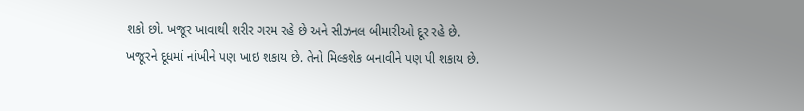શકો છો. ખજૂર ખાવાથી શરીર ગરમ રહે છે અને સીઝનલ બીમારીઓ દૂર રહે છે. ખજૂરને દૂધમાં નાંખીને પણ ખાઇ શકાય છે. તેનો મિલ્કશેક બનાવીને પણ પી શકાય છે.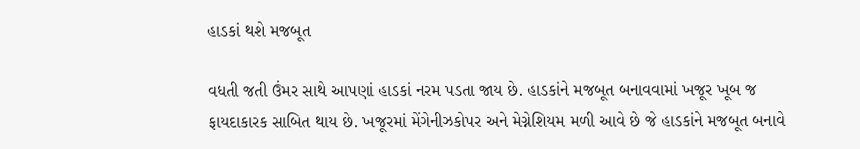હાડકાં થશે મજબૂત

વધતી જતી ઉંમર સાથે આપણાં હાડકાં નરમ પડતા જાય છે. હાડકાંને મજબૂત બનાવવામાં ખજૂર ખૂબ જ ફાયદાકારક સાબિત થાય છે. ખજૂરમાં મેંગેનીઝકોપર અને મેગ્નેશિયમ મળી આવે છે જે હાડકાંને મજબૂત બનાવે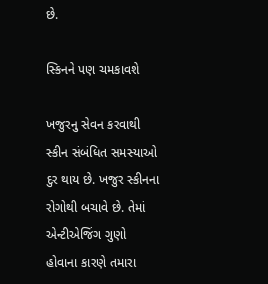છે.

સ્કિનને પણ ચમકાવશે

ખજુરનુ સેવન કરવાથી સ્કીન સંબંધિત સમસ્યાઓ દુર થાય છે. ખજુર સ્કીનના રોગોથી બચાવે છે. તેમાં એન્ટીએજિંગ ગુણો હોવાના કારણે તમારા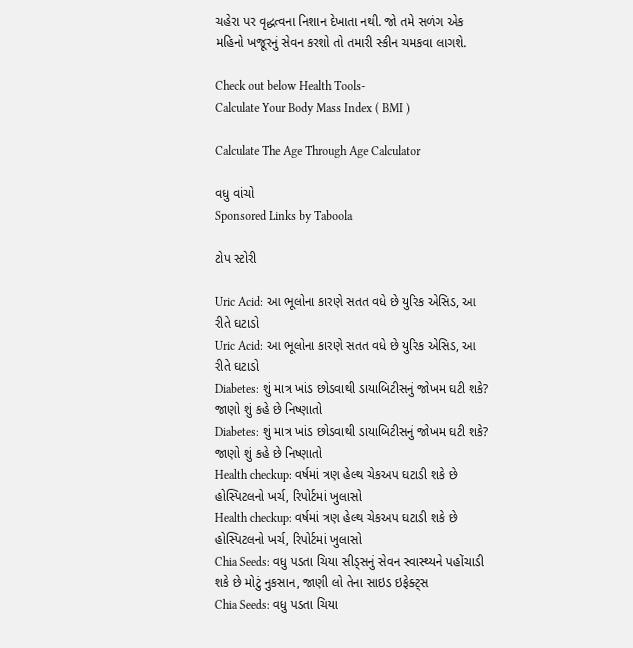ચહેરા પર વૃદ્ધત્વના નિશાન દેખાતા નથી. જો તમે સળંગ એક મહિનો ખજૂરનું સેવન કરશો તો તમારી સ્કીન ચમકવા લાગશે.

Check out below Health Tools-
Calculate Your Body Mass Index ( BMI )

Calculate The Age Through Age Calculator

વધુ વાંચો
Sponsored Links by Taboola

ટોપ સ્ટોરી

Uric Acid: આ ભૂલોના કારણે સતત વધે છે યુરિક એસિડ, આ રીતે ઘટાડો
Uric Acid: આ ભૂલોના કારણે સતત વધે છે યુરિક એસિડ, આ રીતે ઘટાડો
Diabetes: શું માત્ર ખાંડ છોડવાથી ડાયાબિટીસનું જોખમ ઘટી શકે? જાણો શું કહે છે નિષ્ણાતો
Diabetes: શું માત્ર ખાંડ છોડવાથી ડાયાબિટીસનું જોખમ ઘટી શકે? જાણો શું કહે છે નિષ્ણાતો
Health checkup: વર્ષમાં ત્રણ હેલ્થ ચેકઅપ ઘટાડી શકે છે હોસ્પિટલનો ખર્ચ, રિપોર્ટમાં ખુલાસો
Health checkup: વર્ષમાં ત્રણ હેલ્થ ચેકઅપ ઘટાડી શકે છે હોસ્પિટલનો ખર્ચ, રિપોર્ટમાં ખુલાસો
Chia Seeds: વધુ પડતા ચિયા સીડ્સનું સેવન સ્વાસ્થ્યને પહોંચાડી શકે છે મોટું નુકસાન, જાણી લો તેના સાઇડ ઇફેક્ટ્સ
Chia Seeds: વધુ પડતા ચિયા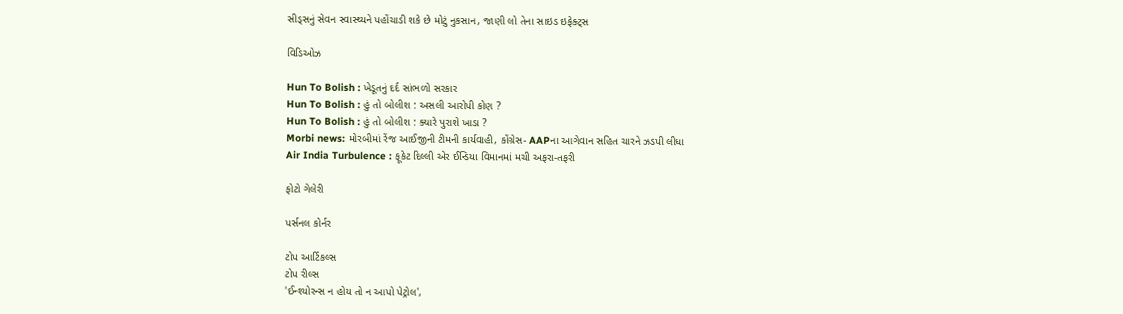સીડ્સનું સેવન સ્વાસ્થ્યને પહોંચાડી શકે છે મોટું નુકસાન, જાણી લો તેના સાઇડ ઇફેક્ટ્સ

વિડિઓઝ

Hun To Bolish : ખેડૂતનું દર્દ સાંભળો સરકાર
Hun To Bolish : હું તો બોલીશ : અસલી આરોપી કોણ ?
Hun To Bolish : હું તો બોલીશ : ક્યારે પુરાશે ખાડા ?
Morbi news: મોરબીમાં રેંજ આઈજીની ટીમની કાર્યવાહી, કોંગ્રેસ- AAPના આગેવાન સહિત ચારને ઝડપી લીધા
Air India Turbulence : ફૂકેટ દિલ્લી એર ઈન્ડિયા વિમાનમાં મચી અફરા-તફરી

ફોટો ગેલેરી

પર્સનલ કોર્નર

ટોપ આર્ટિકલ્સ
ટોપ રીલ્સ
'ઈન્શ્યોરન્સ ન હોય તો ન આપો પેટ્રોલ',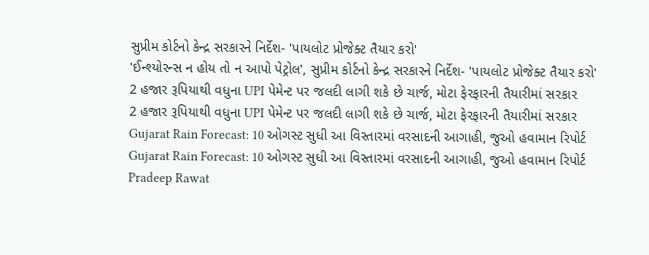સુપ્રીમ કોર્ટનો કેન્દ્ર સરકારને નિર્દેશ- 'પાયલોટ પ્રોજેક્ટ તૈયાર કરો'
'ઈન્શ્યોરન્સ ન હોય તો ન આપો પેટ્રોલ', સુપ્રીમ કોર્ટનો કેન્દ્ર સરકારને નિર્દેશ- 'પાયલોટ પ્રોજેક્ટ તૈયાર કરો'
2 હજાર રૂપિયાથી વધુના UPI પેમેન્ટ પર જલદી લાગી શકે છે ચાર્જ, મોટા ફેરફારની તૈયારીમાં સરકાર
2 હજાર રૂપિયાથી વધુના UPI પેમેન્ટ પર જલદી લાગી શકે છે ચાર્જ, મોટા ફેરફારની તૈયારીમાં સરકાર
Gujarat Rain Forecast: 10 ઓગસ્ટ સુધી આ વિસ્તારમાં વરસાદની આગાહી, જુઓ હવામાન રિપોર્ટ
Gujarat Rain Forecast: 10 ઓગસ્ટ સુધી આ વિસ્તારમાં વરસાદની આગાહી, જુઓ હવામાન રિપોર્ટ
Pradeep Rawat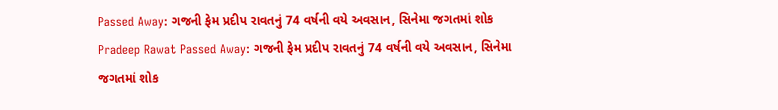Passed Away: ગજની ફેમ પ્રદીપ રાવતનું 74 વર્ષની વયે અવસાન, સિનેમા જગતમાં શોક
Pradeep Rawat Passed Away: ગજની ફેમ પ્રદીપ રાવતનું 74 વર્ષની વયે અવસાન, સિનેમા જગતમાં શોક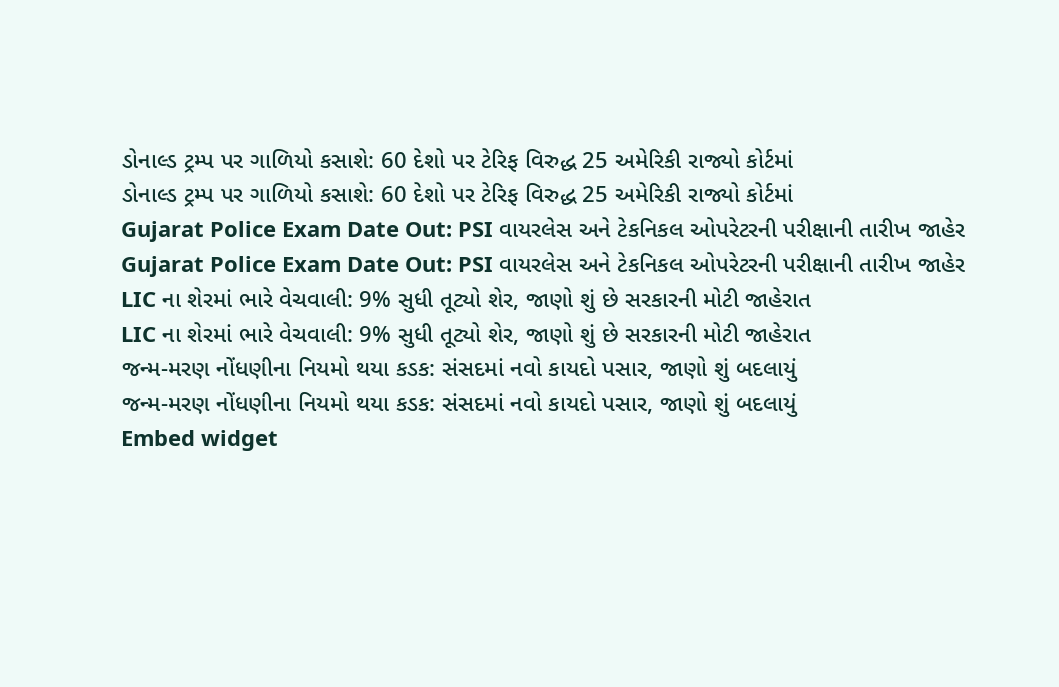ડોનાલ્ડ ટ્રમ્પ પર ગાળિયો કસાશે: 60 દેશો પર ટેરિફ વિરુદ્ધ 25 અમેરિકી રાજ્યો કોર્ટમાં
ડોનાલ્ડ ટ્રમ્પ પર ગાળિયો કસાશે: 60 દેશો પર ટેરિફ વિરુદ્ધ 25 અમેરિકી રાજ્યો કોર્ટમાં
Gujarat Police Exam Date Out: PSI વાયરલેસ અને ટેકનિકલ ઓપરેટરની પરીક્ષાની તારીખ જાહેર
Gujarat Police Exam Date Out: PSI વાયરલેસ અને ટેકનિકલ ઓપરેટરની પરીક્ષાની તારીખ જાહેર
LIC ના શેરમાં ભારે વેચવાલી: 9% સુધી તૂટ્યો શેર, જાણો શું છે સરકારની મોટી જાહેરાત
LIC ના શેરમાં ભારે વેચવાલી: 9% સુધી તૂટ્યો શેર, જાણો શું છે સરકારની મોટી જાહેરાત
જન્મ-મરણ નોંધણીના નિયમો થયા કડક: સંસદમાં નવો કાયદો પસાર, જાણો શું બદલાયું
જન્મ-મરણ નોંધણીના નિયમો થયા કડક: સંસદમાં નવો કાયદો પસાર, જાણો શું બદલાયું
Embed widget